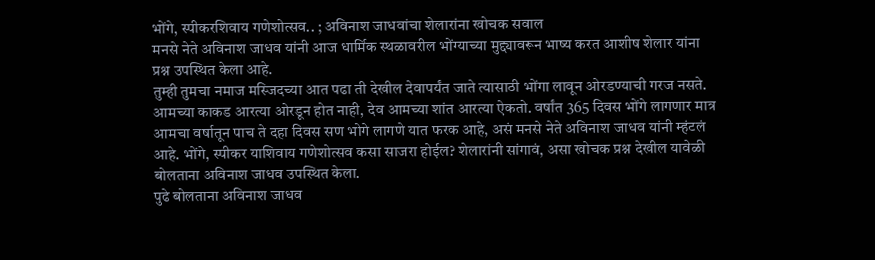भोंगे, स्पीकरशिवाय गणेशोत्सव.. ; अविनाश जाधवांचा शेलारांना खोचक सवाल
मनसे नेते अविनाश जाधव यांनी आज धार्मिक स्थळावरील भोंग्याच्या मुद्द्यावरून भाष्य करत आशीष शेलार यांना प्रश्न उपस्थित केला आहे.
तुम्ही तुमचा नमाज मस्जिदच्या आत पढा ती देखील देवापर्यंत जाते त्यासाठी भोंगा लावून ओरडण्याची गरज नसते. आमच्या काकड आरत्या ओरडून होत नाही, देव आमच्या शांत आरत्या ऐकतो. वर्षांत 365 दिवस भोंगे लागणार मात्र आमचा वर्षातून पाच ते दहा दिवस सण भोगे लागणे यात फरक आहे, असं मनसे नेते अविनाश जाधव यांनी म्हंटलं आहे. भोंगे, स्पीकर याशिवाय गणेशोत्सव कसा साजरा होईल? शेलारांनी सांगावं, असा खोचक प्रश्न देखील यावेळी बोलताना अविनाश जाधव उपस्थित केला.
पुढे बोलताना अविनाश जाधव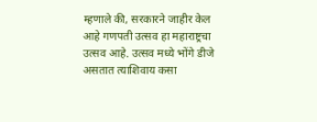म्हणाले की, सरकारने जाहीर केल आहे गणपती उत्सव हा महाराष्ट्रचा उत्सव आहे. उत्सव मध्ये भोंगे डीजे असतात त्याशिवाय कसा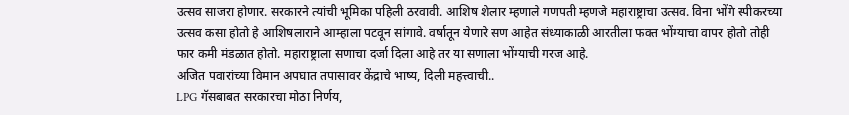उत्सव साजरा होणार. सरकारने त्यांची भूमिका पहिली ठरवावी. आशिष शेलार म्हणाले गणपती म्हणजे महाराष्ट्राचा उत्सव. विना भोंगे स्पीकरच्या उत्सव कसा होतो हे आशिषलाराने आम्हाला पटवून सांगावे. वर्षातून येणारे सण आहेत संध्याकाळी आरतीला फक्त भोंग्याचा वापर होतो तोही फार कमी मंडळात होतो. महाराष्ट्राला सणाचा दर्जा दिला आहे तर या सणाला भोंग्याची गरज आहे.
अजित पवारांच्या विमान अपघात तपासावर केंद्राचे भाष्य, दिली महत्त्वाची..
LPG गॅसबाबत सरकारचा मोठा निर्णय,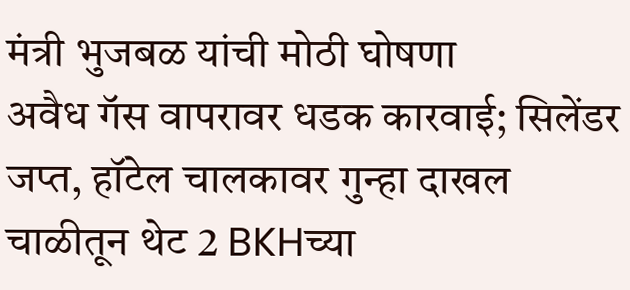मंत्री भुजबळ यांची मोठी घोषणा
अवैध गॅस वापरावर धडक कारवाई; सिलेंडर जप्त, हॉटेल चालकावर गुन्हा दाखल
चाळीतून थेट 2 BKHच्या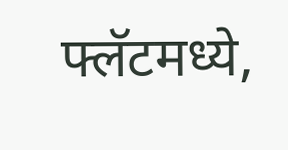फ्लॅटमध्ये,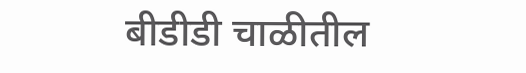बीडीडी चाळीतील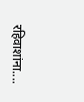रहिवाशांना....